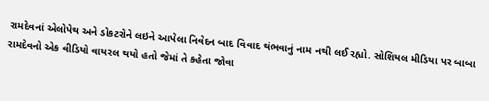રામદેવનાં એલોપેથ અને ડોકટરોને લઇને આપેલા નિવેદન બાદ વિવાદ થંભવાનું નામ નથી લઈ રહ્યો. સોશિયલ મીડિયા પર બાબા રામદેવનો એક વીડિયો વાયરલ થયો હતો જેમાં તે કહેતા જોવા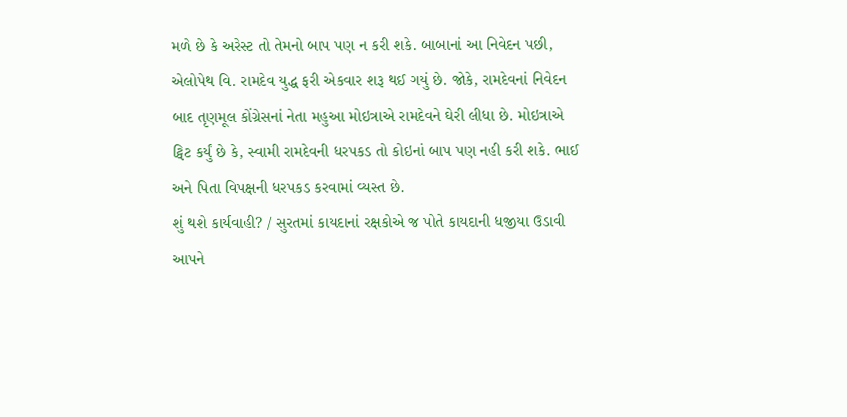મળે છે કે અરેસ્ટ તો તેમનો બાપ પણ ન કરી શકે. બાબાનાં આ નિવેદન પછી, એલોપેથ વિ. રામદેવ યુદ્ધ ફરી એકવાર શરૂ થઈ ગયું છે. જોકે, રામદેવનાં નિવેદન બાદ તૃણમૂલ કોંગ્રેસનાં નેતા મહુઆ મોઇત્રાએ રામદેવને ઘેરી લીધા છે. મોઇત્રાએ ટ્વિટ કર્યું છે કે, સ્વામી રામદેવની ધરપકડ તો કોઇનાં બાપ પણ નહી કરી શકે. ભાઈ અને પિતા વિપક્ષની ધરપકડ કરવામાં વ્યસ્ત છે.
શું થશે કાર્યવાહી? / સુરતમાં કાયદાનાં રક્ષકોએ જ પોતે કાયદાની ધજીયા ઉડાવી
આપને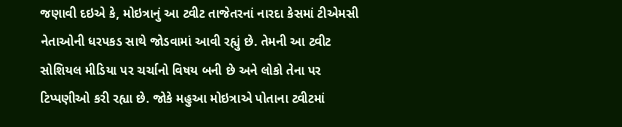જણાવી દઇએ કે, મોઇત્રાનું આ ટ્વીટ તાજેતરનાં નારદા કેસમાં ટીએમસી નેતાઓની ધરપકડ સાથે જોડવામાં આવી રહ્યું છે. તેમની આ ટ્વીટ સોશિયલ મીડિયા પર ચર્ચાનો વિષય બની છે અને લોકો તેના પર ટિપ્પણીઓ કરી રહ્યા છે. જોકે મહુઆ મોઇત્રાએ પોતાના ટ્વીટમાં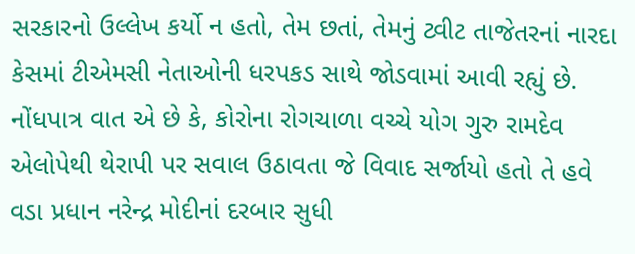સરકારનો ઉલ્લેખ કર્યો ન હતો, તેમ છતાં, તેમનું ટ્વીટ તાજેતરનાં નારદા કેસમાં ટીએમસી નેતાઓની ધરપકડ સાથે જોડવામાં આવી રહ્યું છે. નોંધપાત્ર વાત એ છે કે, કોરોના રોગચાળા વચ્ચે યોગ ગુરુ રામદેવ એલોપેથી થેરાપી પર સવાલ ઉઠાવતા જે વિવાદ સર્જાયો હતો તે હવે વડા પ્રધાન નરેન્દ્ર મોદીનાં દરબાર સુધી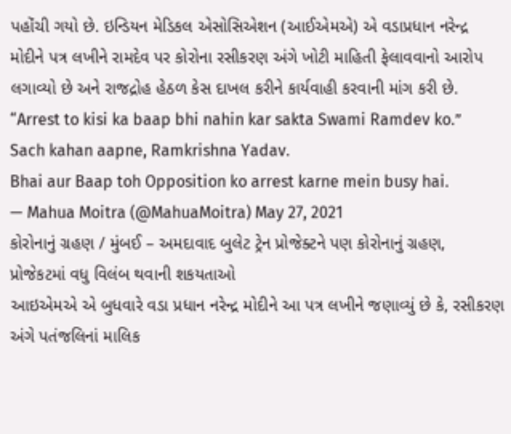પહોંચી ગયો છે. ઇન્ડિયન મેડિકલ એસોસિએશન (આઈએમએ) એ વડાપ્રધાન નરેન્દ્ર મોદીને પત્ર લખીને રામદેવ પર કોરોના રસીકરણ અંગે ખોટી માહિતી ફેલાવવાનો આરોપ લગાવ્યો છે અને રાજદ્રોહ હેઠળ કેસ દાખલ કરીને કાર્યવાહી કરવાની માંગ કરી છે.
“Arrest to kisi ka baap bhi nahin kar sakta Swami Ramdev ko.”
Sach kahan aapne, Ramkrishna Yadav.
Bhai aur Baap toh Opposition ko arrest karne mein busy hai.
— Mahua Moitra (@MahuaMoitra) May 27, 2021
કોરોનાનું ગ્રહણ / મુંબઈ – અમદાવાદ બુલેટ ટ્રેન પ્રોજેક્ટને પણ કોરોનાનું ગ્રહણ, પ્રોજેકટમાં વધુ વિલંબ થવાની શકયતાઓ
આઇએમએ એ બુધવારે વડા પ્રધાન નરેન્દ્ર મોદીને આ પત્ર લખીને જણાવ્યું છે કે, રસીકરણ અંગે પતંજલિનાં માલિક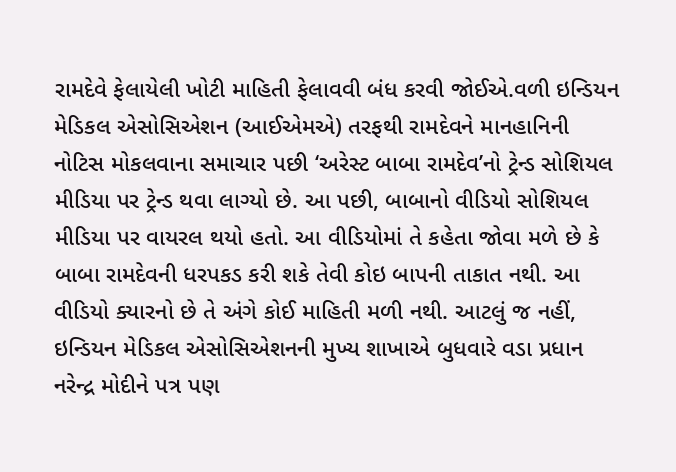રામદેવે ફેલાયેલી ખોટી માહિતી ફેલાવવી બંધ કરવી જોઈએ.વળી ઇન્ડિયન મેડિકલ એસોસિએશન (આઈએમએ) તરફથી રામદેવને માનહાનિની નોટિસ મોકલવાના સમાચાર પછી ‘અરેસ્ટ બાબા રામદેવ’નો ટ્રેન્ડ સોશિયલ મીડિયા પર ટ્રેન્ડ થવા લાગ્યો છે. આ પછી, બાબાનો વીડિયો સોશિયલ મીડિયા પર વાયરલ થયો હતો. આ વીડિયોમાં તે કહેતા જોવા મળે છે કે બાબા રામદેવની ધરપકડ કરી શકે તેવી કોઇ બાપની તાકાત નથી. આ વીડિયો ક્યારનો છે તે અંગે કોઈ માહિતી મળી નથી. આટલું જ નહીં, ઇન્ડિયન મેડિકલ એસોસિએશનની મુખ્ય શાખાએ બુધવારે વડા પ્રધાન નરેન્દ્ર મોદીને પત્ર પણ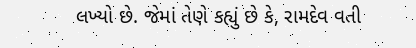લખ્યો છે. જેમાં તેણે કહ્યું છે કે, રામદેવ વતી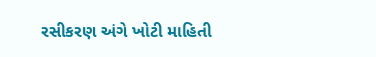રસીકરણ અંગે ખોટી માહિતી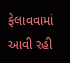ફેલાવવામાં આવી રહી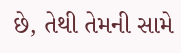છે, તેથી તેમની સામે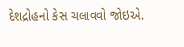દેશદ્રોહનો કેસ ચલાવવો જોઇએ.